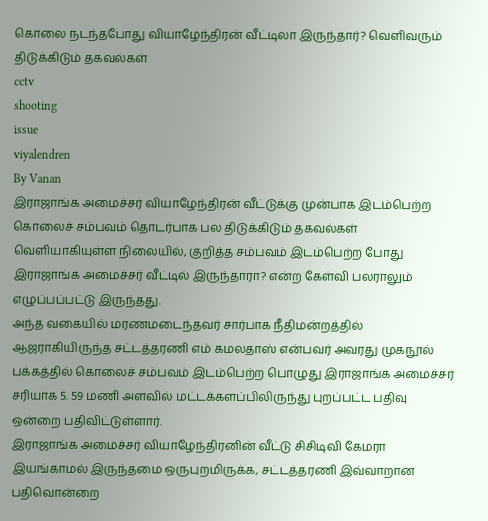கொலை நடந்தபோது வியாழேந்திரன் வீட்டிலா இருந்தார்? வெளிவரும் திடுக்கிடும் தகவல்கள்
cctv
shooting
issue
viyalendren
By Vanan
இராஜாங்க அமைச்சர் வியாழேந்திரன் வீட்டுக்கு முன்பாக இடம்பெற்ற கொலைச் சம்பவம் தொடர்பாக பல திடுக்கிடும் தகவல்கள் வெளியாகியுள்ள நிலையில், குறித்த சம்பவம் இடம்பெற்ற போது இராஜாங்க அமைச்சர் வீட்டில் இருந்தாரா? என்ற கேள்வி பலராலும் எழுப்பப்பட்டு இருந்தது.
அந்த வகையில் மரணமடைந்தவர் சார்பாக நீதிமன்றத்தில் ஆஜராகியிருந்த சட்டத்தரணி எம் கமலதாஸ் என்பவர் அவரது முகநூல் பக்கத்தில் கொலைச் சம்பவம் இடம்பெற்ற பொழுது இராஜாங்க அமைச்சர் சரியாக 5. 59 மணி அளவில் மட்டக்களப்பிலிருந்து புறப்பட்ட பதிவு ஒன்றை பதிவிட்டுள்ளார்.
இராஜாங்க அமைச்சர் வியாழேந்திரனின் வீட்டு சிசிடிவி கேமரா இயங்காமல் இருந்தமை ஒருபுறமிருக்க, சட்டத்தரணி இவ்வாறான பதிவொன்றை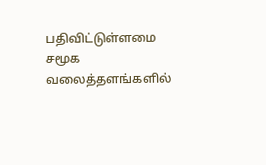பதிவிட்டுள்ளமை சமூக வலைத்தளங்களில்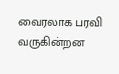வைரலாக பரவி வருகின்றன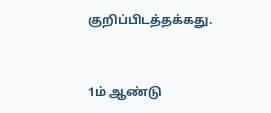குறிப்பிடத்தக்கது.


1ம் ஆண்டு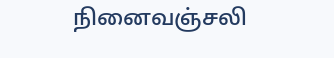நினைவஞ்சலி